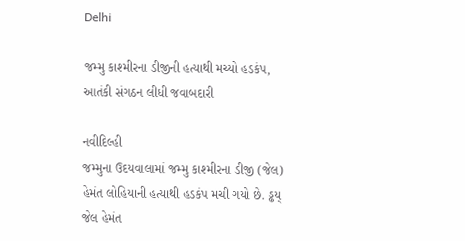Delhi

જમ્મુ કાશ્મીરના ડીજીની હત્યાથી મચ્યો હડકંપ, આતંકી સંગઠન લીધી જવાબદારી

નવીદિલ્હી
જમ્મુના ઉદયવાલામાં જમ્મુ કાશ્મીરના ડીજી (જેલ) હેમંત લોહિયાની હત્યાથી હડકંપ મચી ગયો છે. ડ્ઢય્ જેલ હેમંત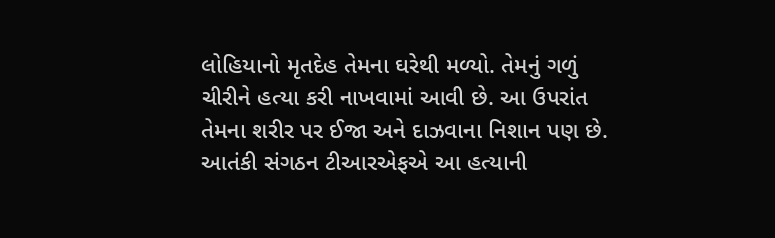લોહિયાનો મૃતદેહ તેમના ઘરેથી મળ્યો. તેમનું ગળું ચીરીને હત્યા કરી નાખવામાં આવી છે. આ ઉપરાંત તેમના શરીર પર ઈજા અને દાઝવાના નિશાન પણ છે. આતંકી સંગઠન ટીઆરએફએ આ હત્યાની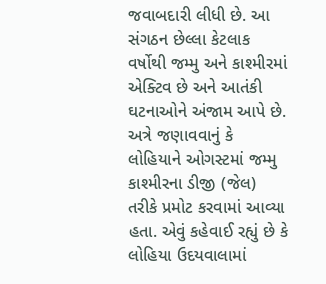જવાબદારી લીધી છે. આ સંગઠન છેલ્લા કેટલાક વર્ષોથી જમ્મુ અને કાશ્મીરમાં એક્ટિવ છે અને આતંકી ઘટનાઓને અંજામ આપે છે. અત્રે જણાવવાનું કે લોહિયાને ઓગસ્ટમાં જમ્મુ કાશ્મીરના ડીજી (જેલ) તરીકે પ્રમોટ કરવામાં આવ્યા હતા. એવું કહેવાઈ રહ્યું છે કે લોહિયા ઉદયવાલામાં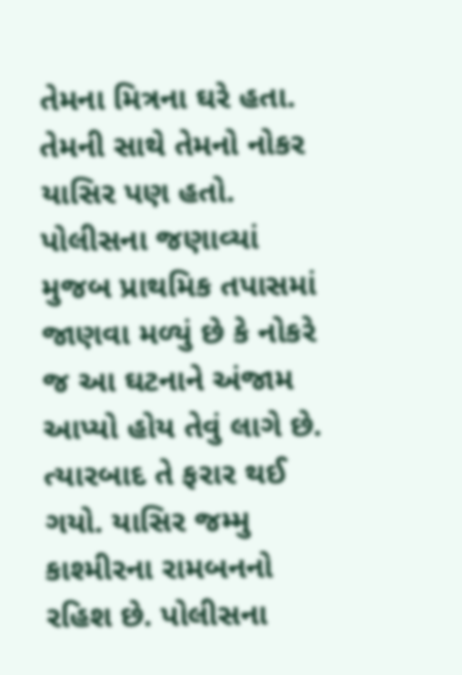તેમના મિત્રના ઘરે હતા. તેમની સાથે તેમનો નોકર યાસિર પણ હતો. પોલીસના જણાવ્યાં મુજબ પ્રાથમિક તપાસમાં જાણવા મળ્યું છે કે નોકરે જ આ ઘટનાને અંજામ આપ્યો હોય તેવું લાગે છે. ત્યારબાદ તે ફરાર થઈ ગયો. યાસિર જમ્મુ કાશ્મીરના રામબનનો રહિશ છે. પોલીસના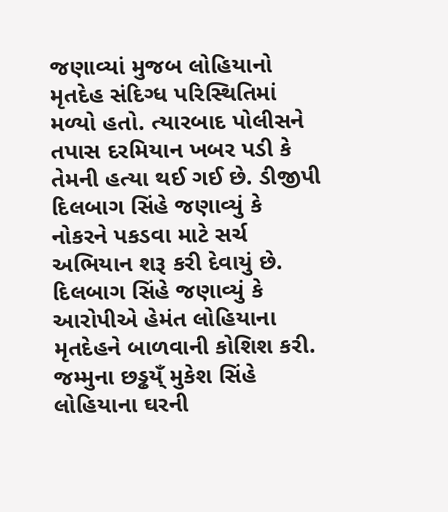જણાવ્યાં મુજબ લોહિયાનો મૃતદેહ સંદિગ્ધ પરિસ્થિતિમાં મળ્યો હતો. ત્યારબાદ પોલીસને તપાસ દરમિયાન ખબર પડી કે તેમની હત્યા થઈ ગઈ છે. ડીજીપી દિલબાગ સિંહે જણાવ્યું કે નોકરને પકડવા માટે સર્ચ અભિયાન શરૂ કરી દેવાયું છે. દિલબાગ સિંહે જણાવ્યું કે આરોપીએ હેમંત લોહિયાના મૃતદેહને બાળવાની કોશિશ કરી. જમ્મુના છડ્ઢય્ઁ મુકેશ સિંહે લોહિયાના ઘરની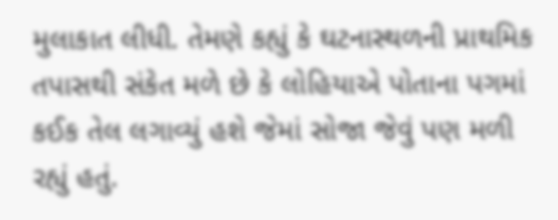મુલાકાત લીધી. તેમણે કહ્યું કે ઘટનાસ્થળની પ્રાથમિક તપાસથી સંકેત મળે છે કે લોહિયાએ પોતાના પગમાં કઈક તેલ લગાવ્યું હશે જેમાં સોજા જેવું પણ મળી રહ્યું હતું.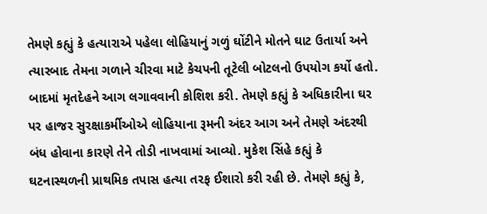તેમણે કહ્યું કે હત્યારાએ પહેલા લોહિયાનું ગળું ઘોંટીને મોતને ઘાટ ઉતાર્યા અને ત્યારબાદ તેમના ગળાને ચીરવા માટે કેચપની તૂટેલી બોટલનો ઉપયોગ કર્યો હતો. બાદમાં મૃતદેહને આગ લગાવવાની કોશિશ કરી. તેમણે કહ્યું કે અધિકારીના ઘર પર હાજર સુરક્ષાકર્મીઓએ લોહિયાના રૂમની અંદર આગ અને તેમણે અંદરથી બંધ હોવાના કારણે તેને તોડી નાખવામાં આવ્યો. મુકેશ સિંહે કહ્યું કે ઘટનાસ્થળની પ્રાથમિક તપાસ હત્યા તરફ ઈશારો કરી રહી છે. તેમણે કહ્યું કે,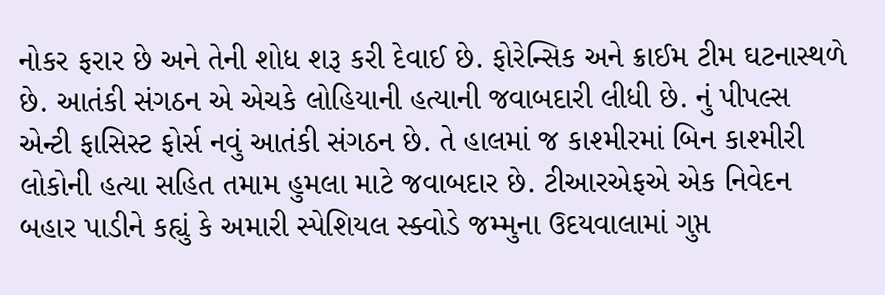નોકર ફરાર છે અને તેની શોધ શરૂ કરી દેવાઈ છે. ફોરેન્સિક અને ક્રાઈમ ટીમ ઘટનાસ્થળે છે. આતંકી સંગઠન એ એચકે લોહિયાની હત્યાની જવાબદારી લીધી છે. નું પીપલ્સ એન્ટી ફાસિસ્ટ ફોર્સ નવું આતંકી સંગઠન છે. તે હાલમાં જ કાશ્મીરમાં બિન કાશ્મીરી લોકોની હત્યા સહિત તમામ હુમલા માટે જવાબદાર છે. ટીઆરએફએ એક નિવેદન બહાર પાડીને કહ્યું કે અમારી સ્પેશિયલ સ્ક્વોડે જમ્મુના ઉદયવાલામાં ગુપ્ત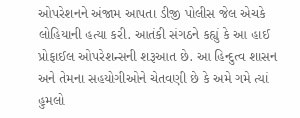ઓપરેશનને અંજામ આપતા ડીજી પોલીસ જેલ એચકે લોહિયાની હત્યા કરી. આતંકી સંગઠને કહ્યું કે આ હાઈ પ્રોફાઈલ ઓપરેશન્સની શરૂઆત છે. આ હિન્દુત્વ શાસન અને તેમના સહયોગીઓને ચેતવણી છે કે અમે ગમે ત્યાં હુમલો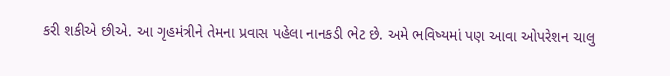કરી શકીએ છીએ. આ ગૃહમંત્રીને તેમના પ્રવાસ પહેલા નાનકડી ભેટ છે. અમે ભવિષ્યમાં પણ આવા ઓપરેશન ચાલુ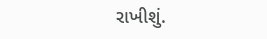રાખીશું.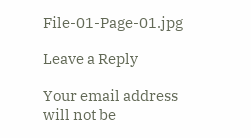File-01-Page-01.jpg

Leave a Reply

Your email address will not be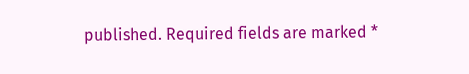published. Required fields are marked *